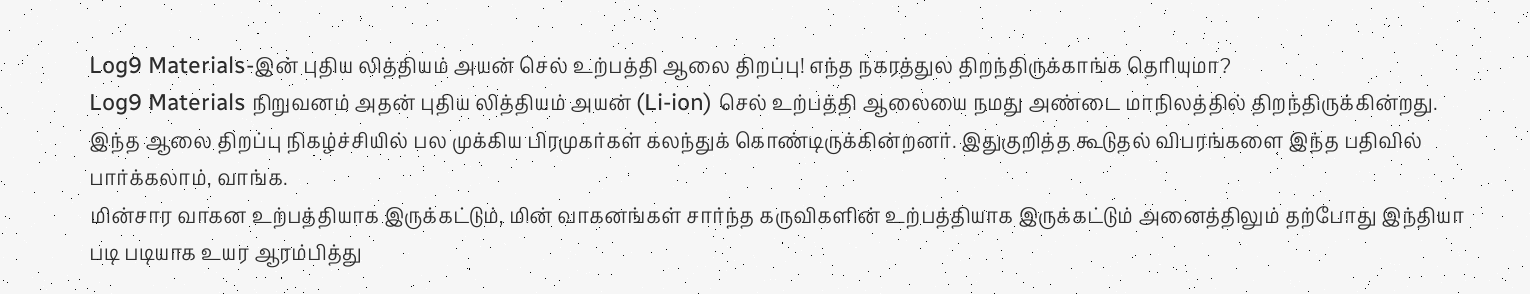Log9 Materials-இன் புதிய லித்தியம் அயன் செல் உற்பத்தி ஆலை திறப்பு! எந்த நகரத்துல திறந்திருக்காங்க தெரியுமா?
Log9 Materials நிறுவனம் அதன் புதிய லித்தியம் அயன் (Li-ion) செல் உற்பத்தி ஆலையை நமது அண்டை மாநிலத்தில் திறந்திருக்கின்றது. இந்த ஆலை திறப்பு நிகழ்ச்சியில் பல முக்கிய பிரமுகர்கள் கலந்துக் கொண்டிருக்கின்றனர். இதுகுறித்த கூடுதல் விபரங்களை இந்த பதிவில் பார்க்கலாம், வாங்க.
மின்சார வாகன உற்பத்தியாக இருக்கட்டும், மின் வாகனங்கள் சார்ந்த கருவிகளின் உற்பத்தியாக இருக்கட்டும் அனைத்திலும் தற்போது இந்தியா படி படியாக உயர ஆரம்பித்து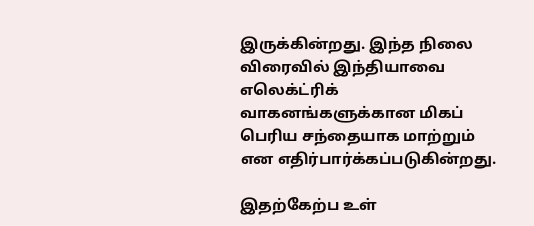இருக்கின்றது. இந்த நிலை விரைவில் இந்தியாவை எலெக்ட்ரிக் வாகனங்களுக்கான மிகப் பெரிய சந்தையாக மாற்றும் என எதிர்பார்க்கப்படுகின்றது.

இதற்கேற்ப உள்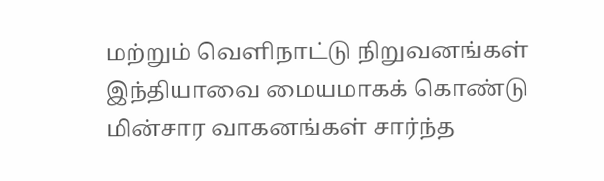மற்றும் வெளிநாட்டு நிறுவனங்கள் இந்தியாவை மையமாகக் கொண்டு மின்சார வாகனங்கள் சார்ந்த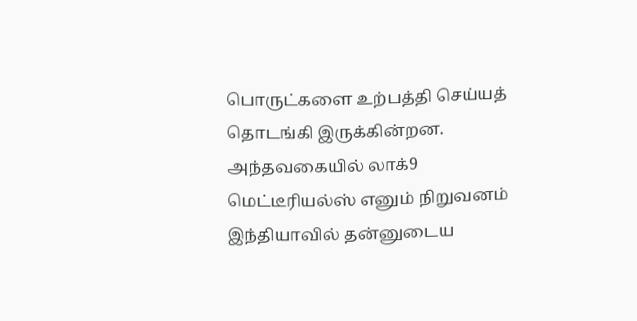பொருட்களை உற்பத்தி செய்யத் தொடங்கி இருக்கின்றன. அந்தவகையில் லாக்9 மெட்டீரியல்ஸ் எனும் நிறுவனம் இந்தியாவில் தன்னுடைய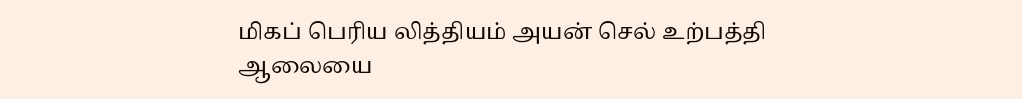மிகப் பெரிய லித்தியம் அயன் செல் உற்பத்தி ஆலையை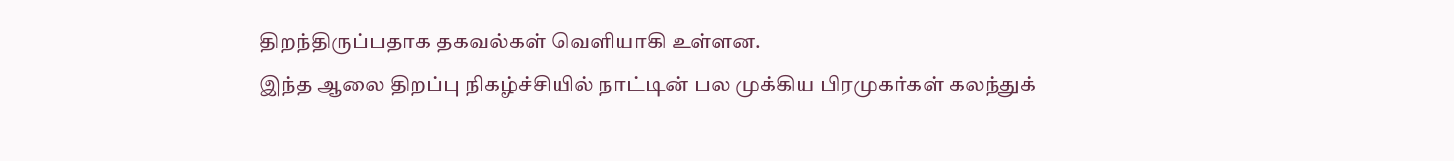திறந்திருப்பதாக தகவல்கள் வெளியாகி உள்ளன.
இந்த ஆலை திறப்பு நிகழ்ச்சியில் நாட்டின் பல முக்கிய பிரமுகர்கள் கலந்துக்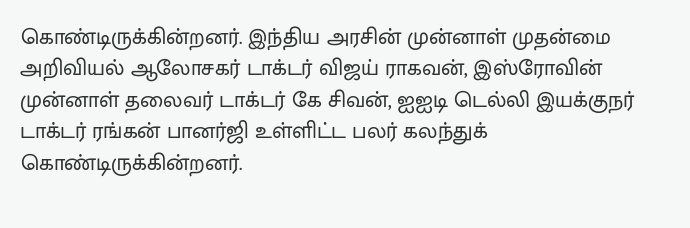கொண்டிருக்கின்றனர். இந்திய அரசின் முன்னாள் முதன்மை அறிவியல் ஆலோசகர் டாக்டர் விஜய் ராகவன், இஸ்ரோவின் முன்னாள் தலைவர் டாக்டர் கே சிவன், ஐஐடி டெல்லி இயக்குநர் டாக்டர் ரங்கன் பானர்ஜி உள்ளிட்ட பலர் கலந்துக் கொண்டிருக்கின்றனர்.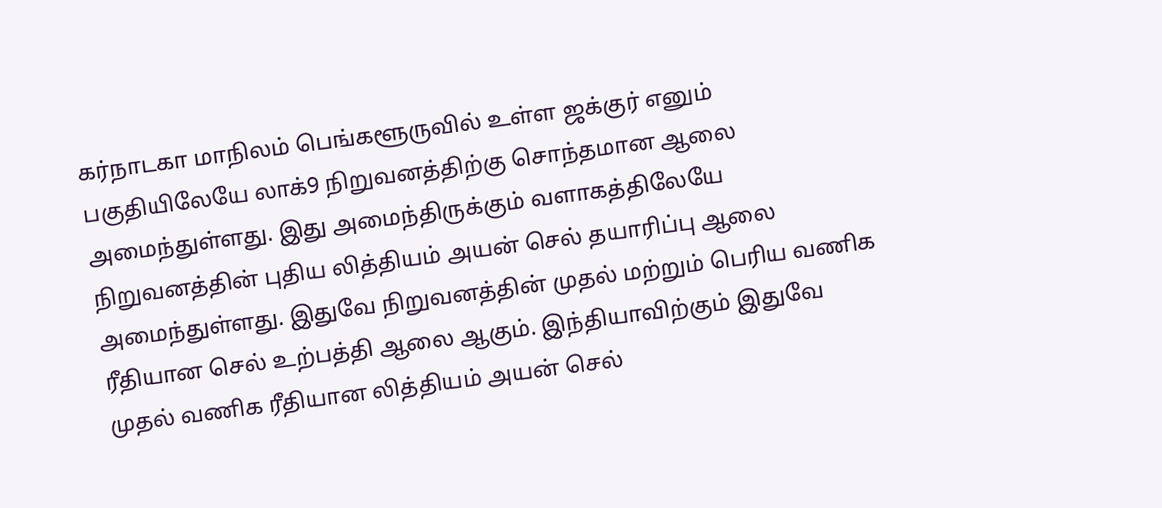கர்நாடகா மாநிலம் பெங்களூருவில் உள்ள ஜக்குர் எனும் பகுதியிலேயே லாக்9 நிறுவனத்திற்கு சொந்தமான ஆலை அமைந்துள்ளது. இது அமைந்திருக்கும் வளாகத்திலேயே நிறுவனத்தின் புதிய லித்தியம் அயன் செல் தயாரிப்பு ஆலை அமைந்துள்ளது. இதுவே நிறுவனத்தின் முதல் மற்றும் பெரிய வணிக ரீதியான செல் உற்பத்தி ஆலை ஆகும். இந்தியாவிற்கும் இதுவே முதல் வணிக ரீதியான லித்தியம் அயன் செல்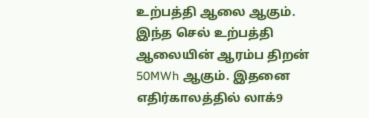உற்பத்தி ஆலை ஆகும்.
இந்த செல் உற்பத்தி ஆலையின் ஆரம்ப திறன் 50MWh ஆகும். இதனை எதிர்காலத்தில் லாக்9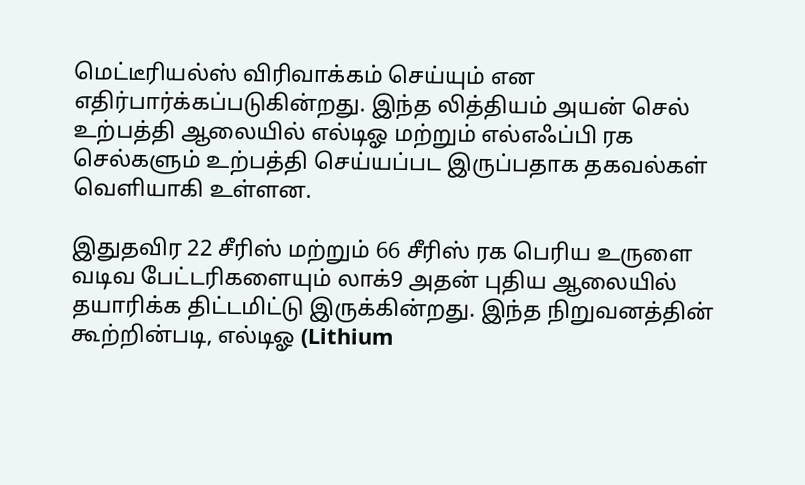மெட்டீரியல்ஸ் விரிவாக்கம் செய்யும் என எதிர்பார்க்கப்படுகின்றது. இந்த லித்தியம் அயன் செல் உற்பத்தி ஆலையில் எல்டிஓ மற்றும் எல்எஃப்பி ரக செல்களும் உற்பத்தி செய்யப்பட இருப்பதாக தகவல்கள் வெளியாகி உள்ளன.

இதுதவிர 22 சீரிஸ் மற்றும் 66 சீரிஸ் ரக பெரிய உருளை வடிவ பேட்டரிகளையும் லாக்9 அதன் புதிய ஆலையில் தயாரிக்க திட்டமிட்டு இருக்கின்றது. இந்த நிறுவனத்தின் கூற்றின்படி, எல்டிஓ (Lithium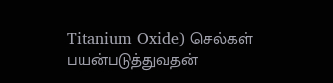Titanium Oxide) செல்கள் பயன்படுத்துவதன்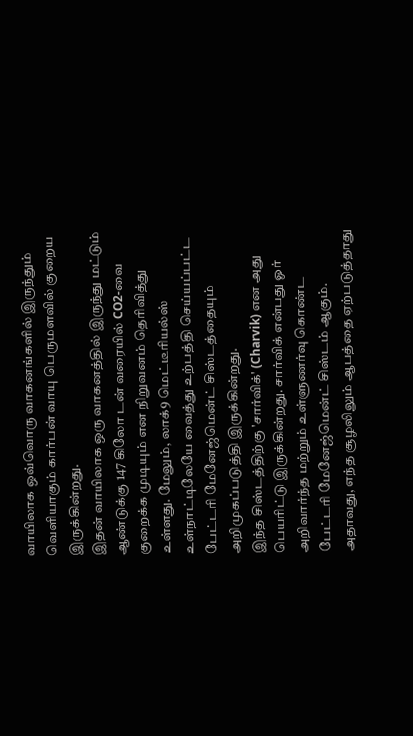வாயிலாக ஒவ்வொரு வாகனங்களில் இருந்தும் வெளியாகும் கார்பன் வாயு பெருமளவில் குறைய இருக்கின்றது.
இதன் வாயிலாக ஒரு வாகனத்தில் இருந்து மட்டும் ஆண்டுக்கு 147 கிலோ டன் வரையில் CO2-வை குறைக்க முடியும் என நிறுவனம் தெரிவித்து உள்ளது. மேலும், லாக்9 மெட்டீரியல்ஸ் உள்நாட்டிலேயே வைத்து உற்பத்தி செய்யப்பட்ட பேட்டரி மேனேஜ்மென்ட் சிஸ்டத்தையும் அறிமுகப்படுத்தி இருக்கின்றது.
இந்த சிஸ்டத்திற்கு 'சார்விக்' (Charvik) என அது பெயரிட்டு இருக்கின்றது. சார்விக் என்பது ஓர் அறிவார்ந்த மற்றும் உள்ளுணர்வு கொண்ட பேட்டரி மேனேஜ்மென்ட் சிஸ்டம் ஆகும். அதாவது, எந்த சூழலிலும் ஆபத்தை ஏற்படுத்தாது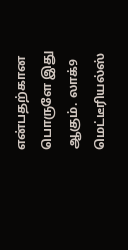என்பதற்கான பொருளே இது ஆகும். லாக்9 மெட்டீரியல்ஸ்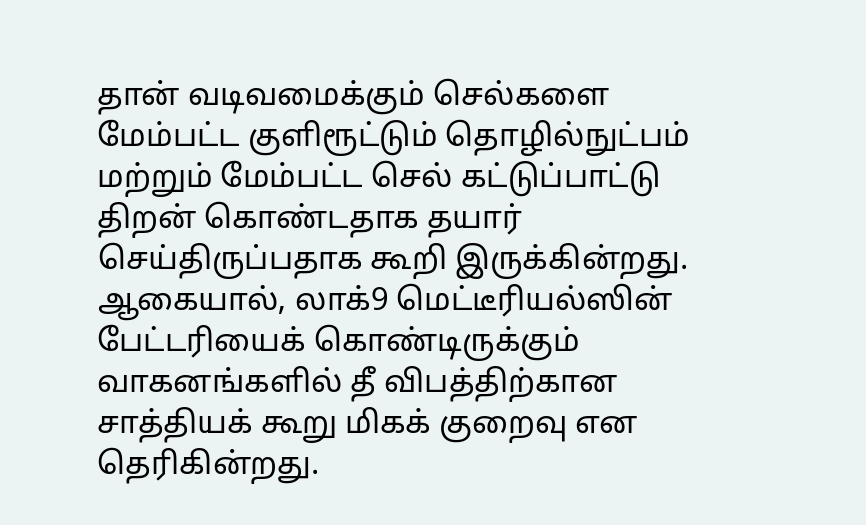தான் வடிவமைக்கும் செல்களை மேம்பட்ட குளிரூட்டும் தொழில்நுட்பம் மற்றும் மேம்பட்ட செல் கட்டுப்பாட்டு திறன் கொண்டதாக தயார் செய்திருப்பதாக கூறி இருக்கின்றது.
ஆகையால், லாக்9 மெட்டீரியல்ஸின் பேட்டரியைக் கொண்டிருக்கும் வாகனங்களில் தீ விபத்திற்கான சாத்தியக் கூறு மிகக் குறைவு என தெரிகின்றது.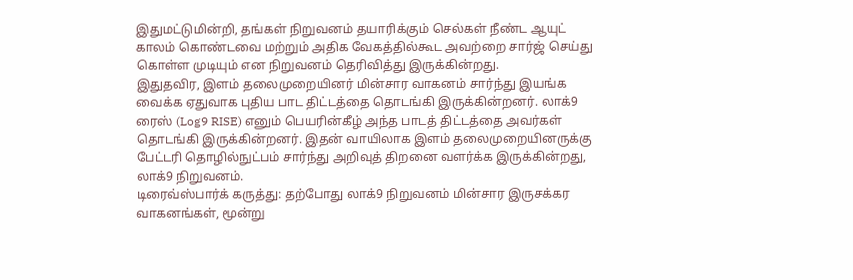இதுமட்டுமின்றி, தங்கள் நிறுவனம் தயாரிக்கும் செல்கள் நீண்ட ஆயுட் காலம் கொண்டவை மற்றும் அதிக வேகத்தில்கூட அவற்றை சார்ஜ் செய்து கொள்ள முடியும் என நிறுவனம் தெரிவித்து இருக்கின்றது.
இதுதவிர, இளம் தலைமுறையினர் மின்சார வாகனம் சார்ந்து இயங்க வைக்க ஏதுவாக புதிய பாட திட்டத்தை தொடங்கி இருக்கின்றனர். லாக்9 ரைஸ் (Log9 RISE) எனும் பெயரின்கீழ் அந்த பாடத் திட்டத்தை அவர்கள் தொடங்கி இருக்கின்றனர். இதன் வாயிலாக இளம் தலைமுறையினருக்கு பேட்டரி தொழில்நுட்பம் சார்ந்து அறிவுத் திறனை வளர்க்க இருக்கின்றது, லாக்9 நிறுவனம்.
டிரைவ்ஸ்பார்க் கருத்து: தற்போது லாக்9 நிறுவனம் மின்சார இருசக்கர வாகனங்கள், மூன்று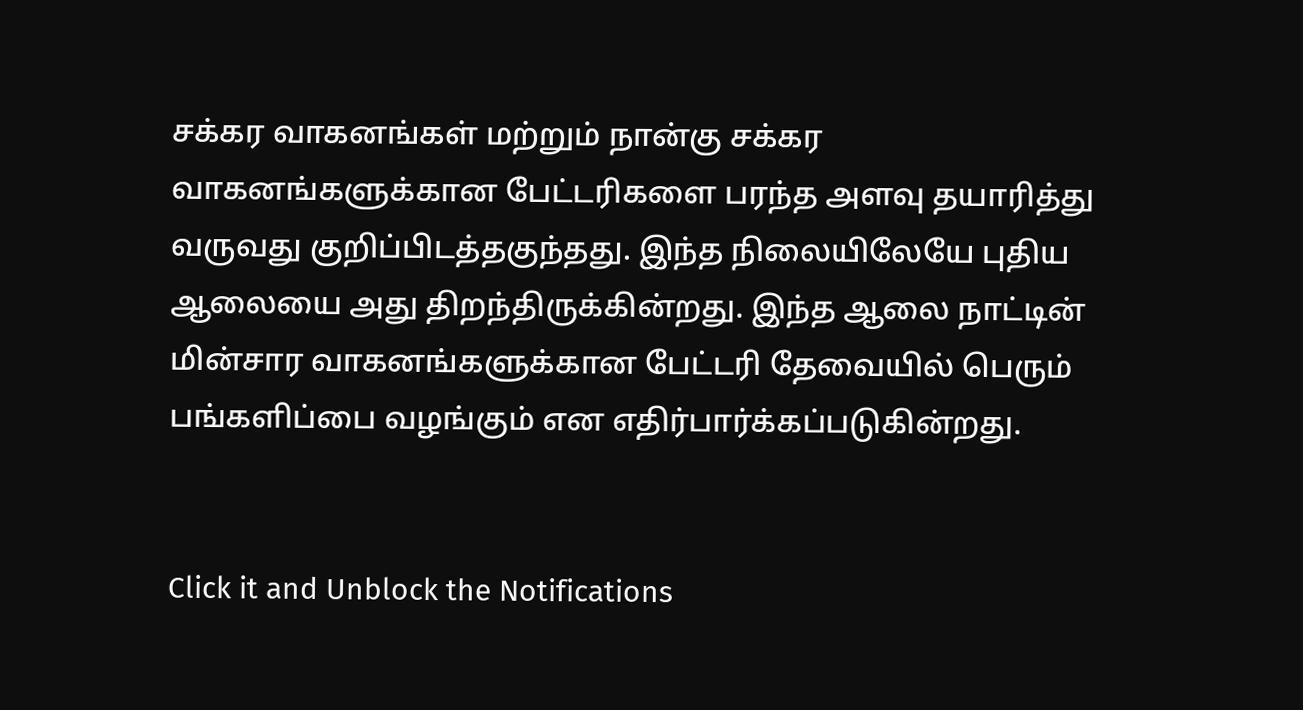சக்கர வாகனங்கள் மற்றும் நான்கு சக்கர வாகனங்களுக்கான பேட்டரிகளை பரந்த அளவு தயாரித்து வருவது குறிப்பிடத்தகுந்தது. இந்த நிலையிலேயே புதிய ஆலையை அது திறந்திருக்கின்றது. இந்த ஆலை நாட்டின் மின்சார வாகனங்களுக்கான பேட்டரி தேவையில் பெரும் பங்களிப்பை வழங்கும் என எதிர்பார்க்கப்படுகின்றது.


Click it and Unblock the Notifications